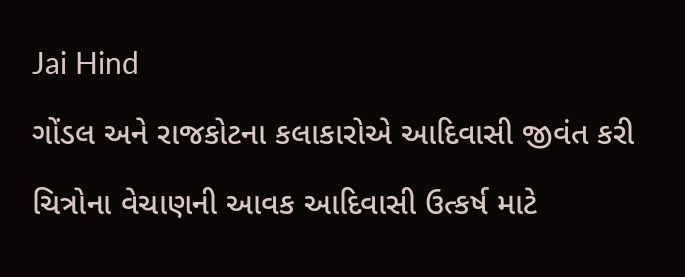Jai Hind

ગોંડલ અને રાજકોટના કલાકારોએ આદિવાસી જીવંત કરી

ચિત્રોના વેચાણની આવક આદિવાસી ઉત્કર્ષ માટે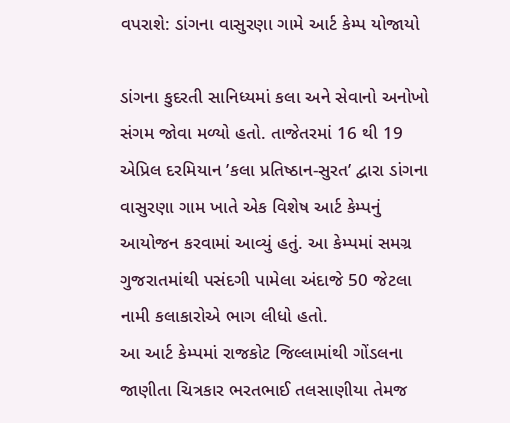વપરાશે: ડાંગના વાસુરણા ગામે આર્ટ કેમ્પ યોજાયો

ડાંગના કુદરતી સાનિધ્યમાં કલા અને સેવાનો અનોખો સંગમ જોવા મળ્યો હતો. તાજેતરમાં 16 થી 19 એપ્રિલ દરમિયાન ’કલા પ્રતિષ્ઠાન-સુરત’ દ્વારા ડાંગના વાસુરણા ગામ ખાતે એક વિશેષ આર્ટ કેમ્પનું આયોજન કરવામાં આવ્યું હતું. આ કેમ્પમાં સમગ્ર ગુજરાતમાંથી પસંદગી પામેલા અંદાજે 50 જેટલા નામી કલાકારોએ ભાગ લીધો હતો.
આ આર્ટ કેમ્પમાં રાજકોટ જિલ્લામાંથી ગોંડલના જાણીતા ચિત્રકાર ભરતભાઈ તલસાણીયા તેમજ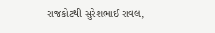રાજકોટથી સુરેશભાઈ રાવલ,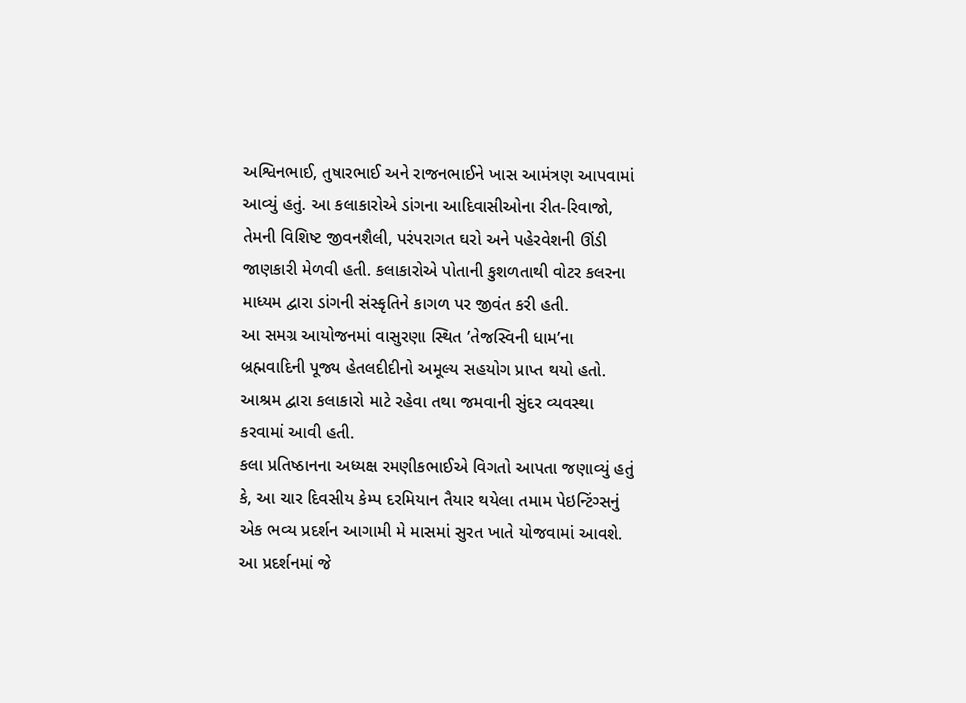અશ્વિનભાઈ, તુષારભાઈ અને રાજનભાઈને ખાસ આમંત્રણ આપવામાં આવ્યું હતું. આ કલાકારોએ ડાંગના આદિવાસીઓના રીત-રિવાજો, તેમની વિશિષ્ટ જીવનશૈલી, પરંપરાગત ઘરો અને પહેરવેશની ઊંડી જાણકારી મેળવી હતી. કલાકારોએ પોતાની કુશળતાથી વોટર કલરના માધ્યમ દ્વારા ડાંગની સંસ્કૃતિને કાગળ પર જીવંત કરી હતી.
આ સમગ્ર આયોજનમાં વાસુરણા સ્થિત ’તેજસ્વિની ધામ’ના બ્રહ્મવાદિની પૂજ્ય હેતલદીદીનો અમૂલ્ય સહયોગ પ્રાપ્ત થયો હતો. આશ્રમ દ્વારા કલાકારો માટે રહેવા તથા જમવાની સુંદર વ્યવસ્થા કરવામાં આવી હતી.
કલા પ્રતિષ્ઠાનના અધ્યક્ષ રમણીકભાઈએ વિગતો આપતા જણાવ્યું હતું કે, આ ચાર દિવસીય કેમ્પ દરમિયાન તૈયાર થયેલા તમામ પેઇન્ટિંગ્સનું એક ભવ્ય પ્રદર્શન આગામી મે માસમાં સુરત ખાતે યોજવામાં આવશે. આ પ્રદર્શનમાં જે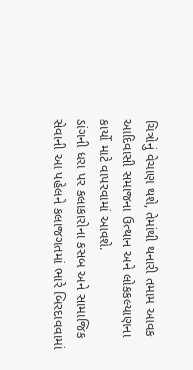ચિત્રોનું વેચાણ થશે, તેમાંથી થનારી તમામ આવક આદિવાસી સમાજના ઉત્થાન અને લોકકલ્યાણના કાર્યો માટે વાપરવામાં આવશે.
ડાંગની ધરા પર કલાકારોના કસબ અને સામાજિક સેવાની આ પહેલને કલાજગતમાં ભારે બિરદાવવામાં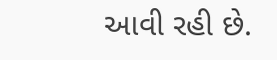આવી રહી છે.